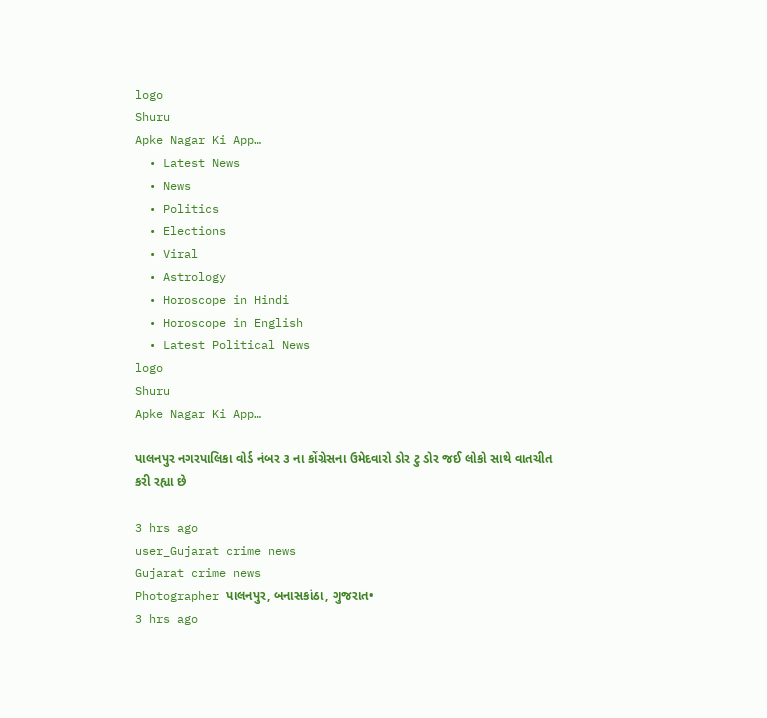logo
Shuru
Apke Nagar Ki App…
  • Latest News
  • News
  • Politics
  • Elections
  • Viral
  • Astrology
  • Horoscope in Hindi
  • Horoscope in English
  • Latest Political News
logo
Shuru
Apke Nagar Ki App…

પાલનપુર નગરપાલિકા વોર્ડ નંબર ૩ ના કોંગ્રેસના ઉમેદવારો ડોર ટુ ડોર જઈ લોકો સાથે વાતચીત કરી રહ્યા છે

3 hrs ago
user_Gujarat crime news
Gujarat crime news
Photographer પાલનપુર, બનાસકાંઠા, ગુજરાત•
3 hrs ago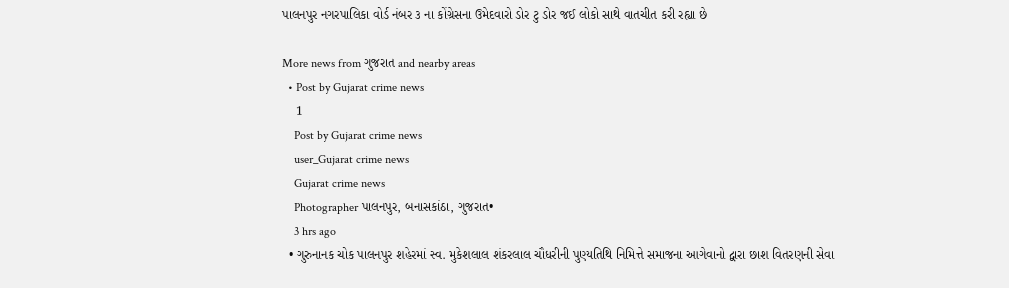પાલનપુર નગરપાલિકા વોર્ડ નંબર ૩ ના કોંગ્રેસના ઉમેદવારો ડોર ટુ ડોર જઈ લોકો સાથે વાતચીત કરી રહ્યા છે

More news from ગુજરાત and nearby areas
  • Post by Gujarat crime news
    1
    Post by Gujarat crime news
    user_Gujarat crime news
    Gujarat crime news
    Photographer પાલનપુર, બનાસકાંઠા, ગુજરાત•
    3 hrs ago
  • ગુરુનાનક ચોક પાલનપુર શહેરમાં સ્વ. મુકેશલાલ શંકરલાલ ચૌધરીની પુણ્યતિથિ નિમિત્તે સમાજના આગેવાનો દ્વારા છાશ વિતરણની સેવા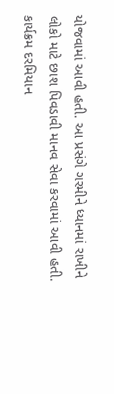યોજવામાં આવી હતી. આ પ્રસંગે ગરમીને ધ્યાનમાં રાખીને લોકો માટે છાશ પિવડાવી માનવ સેવા કરવામાં આવી હતી. કાર્યક્રમ દરમિયાન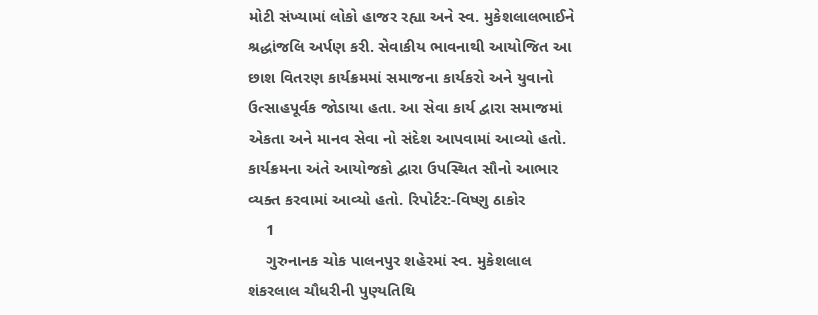મોટી સંખ્યામાં લોકો હાજર રહ્યા અને સ્વ. મુકેશલાલભાઈને શ્રદ્ધાંજલિ અર્પણ કરી. સેવાકીય ભાવનાથી આયોજિત આ છાશ વિતરણ કાર્યક્રમમાં સમાજના કાર્યકરો અને યુવાનો ઉત્સાહપૂર્વક જોડાયા હતા. આ સેવા કાર્ય દ્વારા સમાજમાં એકતા અને માનવ સેવા નો સંદેશ આપવામાં આવ્યો હતો. કાર્યક્રમના અંતે આયોજકો દ્વારા ઉપસ્થિત સૌનો આભાર વ્યક્ત કરવામાં આવ્યો હતો. રિપોર્ટર:-વિષ્ણુ ઠાકોર
    1
    ગુરુનાનક ચોક પાલનપુર શહેરમાં સ્વ. મુકેશલાલ શંકરલાલ ચૌધરીની પુણ્યતિથિ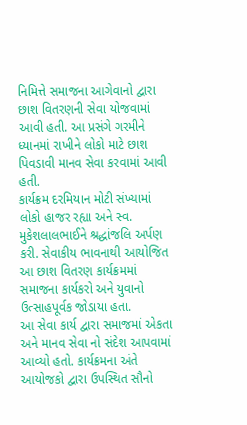નિમિત્તે સમાજના આગેવાનો દ્વારા છાશ વિતરણની સેવા યોજવામાં આવી હતી. આ પ્રસંગે ગરમીને ધ્યાનમાં રાખીને લોકો માટે છાશ પિવડાવી માનવ સેવા કરવામાં આવી હતી.
કાર્યક્રમ દરમિયાન મોટી સંખ્યામાં લોકો હાજર રહ્યા અને સ્વ. મુકેશલાલભાઈને શ્રદ્ધાંજલિ અર્પણ કરી. સેવાકીય ભાવનાથી આયોજિત આ છાશ વિતરણ કાર્યક્રમમાં સમાજના કાર્યકરો અને યુવાનો ઉત્સાહપૂર્વક જોડાયા હતા.
આ સેવા કાર્ય દ્વારા સમાજમાં એકતા અને માનવ સેવા નો સંદેશ આપવામાં આવ્યો હતો. કાર્યક્રમના અંતે આયોજકો દ્વારા ઉપસ્થિત સૌનો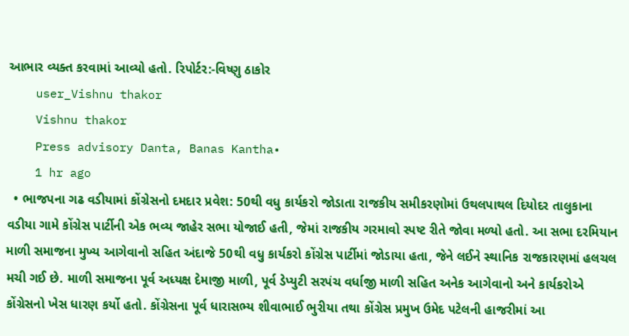આભાર વ્યક્ત કરવામાં આવ્યો હતો. રિપોર્ટર:-વિષ્ણુ ઠાકોર
    user_Vishnu thakor
    Vishnu thakor
    Press advisory Danta, Banas Kantha•
    1 hr ago
  • ભાજપના ગઢ વડીયામાં કોંગ્રેસનો દમદાર પ્રવેશ: 50થી વધુ કાર્યકરો જોડાતા રાજકીય સમીકરણોમાં ઉથલપાથલ દિયોદર તાલુકાના વડીયા ગામે કોંગ્રેસ પાર્ટીની એક ભવ્ય જાહેર સભા યોજાઈ હતી, જેમાં રાજકીય ગરમાવો સ્પષ્ટ રીતે જોવા મળ્યો હતો. આ સભા દરમિયાન માળી સમાજના મુખ્ય આગેવાનો સહિત અંદાજે 50થી વધુ કાર્યકરો કોંગ્રેસ પાર્ટીમાં જોડાયા હતા, જેને લઈને સ્થાનિક રાજકારણમાં હલચલ મચી ગઈ છે. માળી સમાજના પૂર્વ અધ્યક્ષ દેમાજી માળી, પૂર્વ ડેપ્યુટી સરપંચ વર્ધાજી માળી સહિત અનેક આગેવાનો અને કાર્યકરોએ કોંગ્રેસનો ખેસ ધારણ કર્યો હતો. કોંગ્રેસના પૂર્વ ધારાસભ્ય શીવાભાઈ ભુરીયા તથા કોંગ્રેસ પ્રમુખ ઉમેદ પટેલની હાજરીમાં આ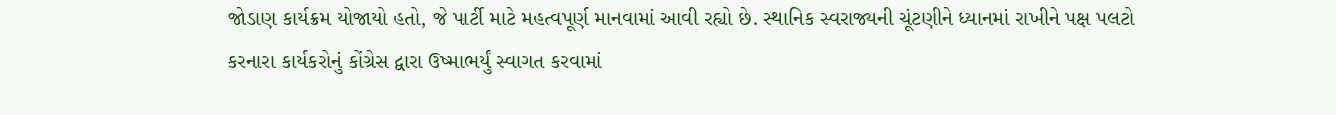જોડાણ કાર્યક્રમ યોજાયો હતો, જે પાર્ટી માટે મહત્વપૂર્ણ માનવામાં આવી રહ્યો છે. સ્થાનિક સ્વરાજ્યની ચૂંટણીને ધ્યાનમાં રાખીને પક્ષ પલટો કરનારા કાર્યકરોનું કોંગ્રેસ દ્વારા ઉષ્માભર્યું સ્વાગત કરવામાં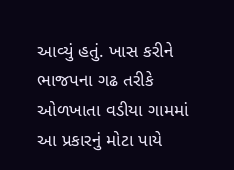આવ્યું હતું. ખાસ કરીને ભાજપના ગઢ તરીકે ઓળખાતા વડીયા ગામમાં આ પ્રકારનું મોટા પાયે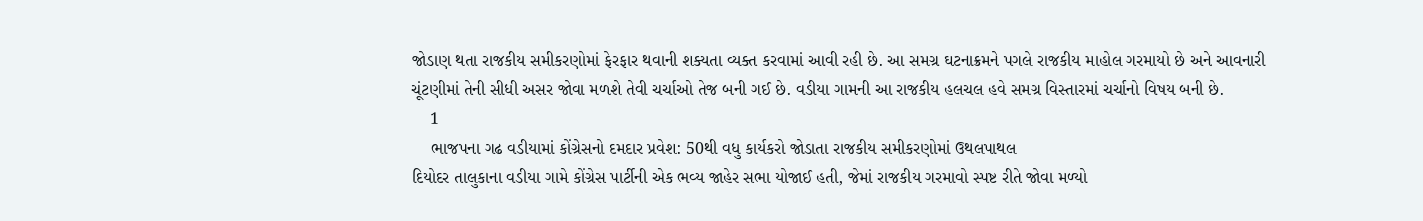જોડાણ થતા રાજકીય સમીકરણોમાં ફેરફાર થવાની શક્યતા વ્યક્ત કરવામાં આવી રહી છે. આ સમગ્ર ઘટનાક્રમને પગલે રાજકીય માહોલ ગરમાયો છે અને આવનારી ચૂંટણીમાં તેની સીધી અસર જોવા મળશે તેવી ચર્ચાઓ તેજ બની ગઈ છે. વડીયા ગામની આ રાજકીય હલચલ હવે સમગ્ર વિસ્તારમાં ચર્ચાનો વિષય બની છે.
    1
    ભાજપના ગઢ વડીયામાં કોંગ્રેસનો દમદાર પ્રવેશ: 50થી વધુ કાર્યકરો જોડાતા રાજકીય સમીકરણોમાં ઉથલપાથલ
દિયોદર તાલુકાના વડીયા ગામે કોંગ્રેસ પાર્ટીની એક ભવ્ય જાહેર સભા યોજાઈ હતી, જેમાં રાજકીય ગરમાવો સ્પષ્ટ રીતે જોવા મળ્યો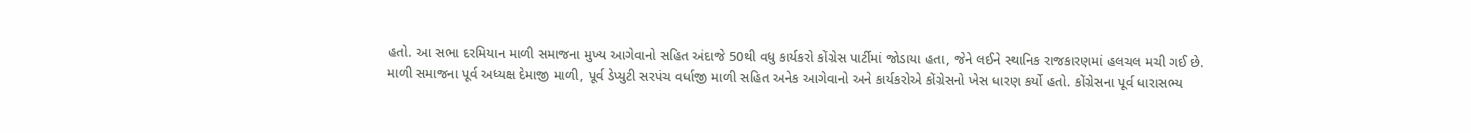હતો. આ સભા દરમિયાન માળી સમાજના મુખ્ય આગેવાનો સહિત અંદાજે 50થી વધુ કાર્યકરો કોંગ્રેસ પાર્ટીમાં જોડાયા હતા, જેને લઈને સ્થાનિક રાજકારણમાં હલચલ મચી ગઈ છે.
માળી સમાજના પૂર્વ અધ્યક્ષ દેમાજી માળી, પૂર્વ ડેપ્યુટી સરપંચ વર્ધાજી માળી સહિત અનેક આગેવાનો અને કાર્યકરોએ કોંગ્રેસનો ખેસ ધારણ કર્યો હતો. કોંગ્રેસના પૂર્વ ધારાસભ્ય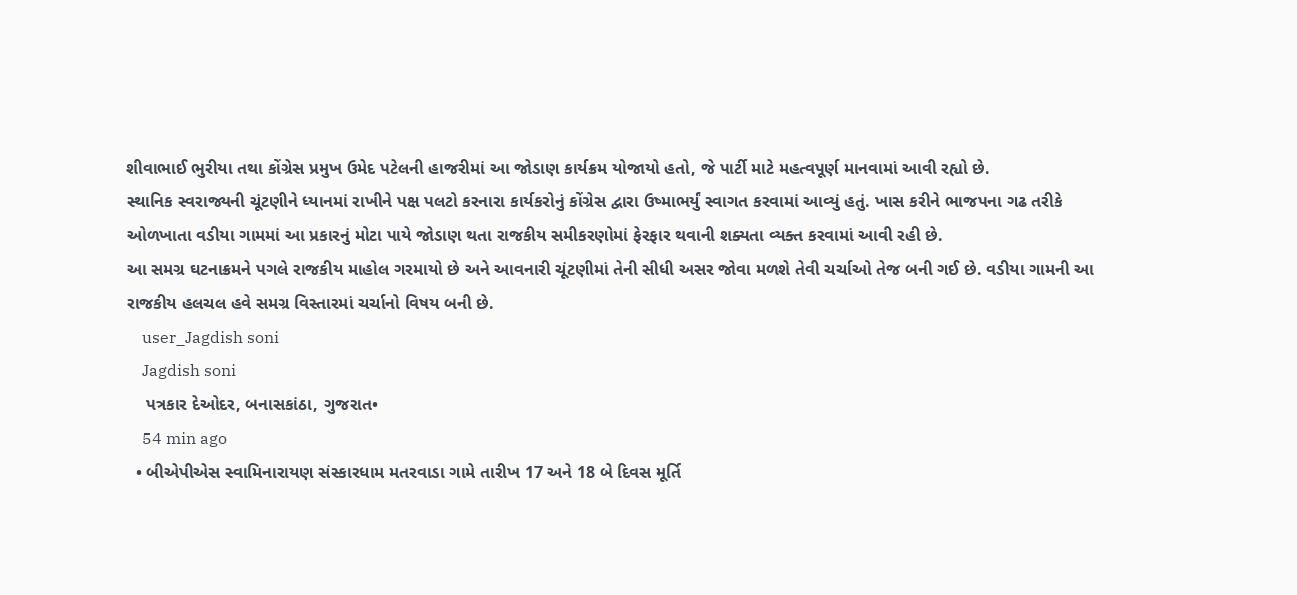શીવાભાઈ ભુરીયા તથા કોંગ્રેસ પ્રમુખ ઉમેદ પટેલની હાજરીમાં આ જોડાણ કાર્યક્રમ યોજાયો હતો, જે પાર્ટી માટે મહત્વપૂર્ણ માનવામાં આવી રહ્યો છે.
સ્થાનિક સ્વરાજ્યની ચૂંટણીને ધ્યાનમાં રાખીને પક્ષ પલટો કરનારા કાર્યકરોનું કોંગ્રેસ દ્વારા ઉષ્માભર્યું સ્વાગત કરવામાં આવ્યું હતું. ખાસ કરીને ભાજપના ગઢ તરીકે ઓળખાતા વડીયા ગામમાં આ પ્રકારનું મોટા પાયે જોડાણ થતા રાજકીય સમીકરણોમાં ફેરફાર થવાની શક્યતા વ્યક્ત કરવામાં આવી રહી છે.
આ સમગ્ર ઘટનાક્રમને પગલે રાજકીય માહોલ ગરમાયો છે અને આવનારી ચૂંટણીમાં તેની સીધી અસર જોવા મળશે તેવી ચર્ચાઓ તેજ બની ગઈ છે. વડીયા ગામની આ રાજકીય હલચલ હવે સમગ્ર વિસ્તારમાં ચર્ચાનો વિષય બની છે.
    user_Jagdish soni
    Jagdish soni
    પત્રકાર દેઓદર, બનાસકાંઠા, ગુજરાત•
    54 min ago
  • બીએપીએસ સ્વામિનારાયણ સંસ્કારધામ મતરવાડા ગામે તારીખ 17 અને 18 બે દિવસ મૂર્તિ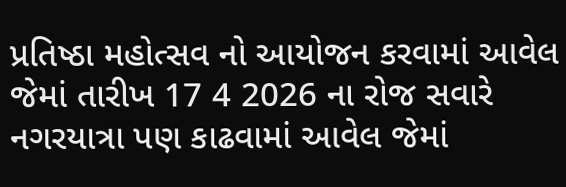પ્રતિષ્ઠા મહોત્સવ નો આયોજન કરવામાં આવેલ જેમાં તારીખ 17 4 2026 ના રોજ સવારે નગરયાત્રા પણ કાઢવામાં આવેલ જેમાં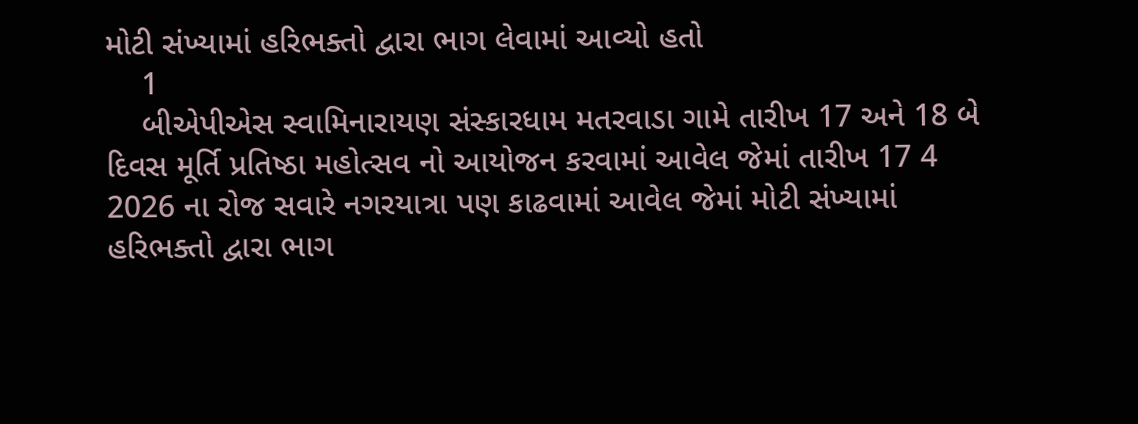મોટી સંખ્યામાં હરિભક્તો દ્વારા ભાગ લેવામાં આવ્યો હતો
    1
    બીએપીએસ સ્વામિનારાયણ સંસ્કારધામ મતરવાડા ગામે તારીખ 17 અને 18 બે દિવસ મૂર્તિ પ્રતિષ્ઠા મહોત્સવ નો આયોજન કરવામાં આવેલ જેમાં તારીખ 17 4 2026 ના રોજ સવારે નગરયાત્રા પણ કાઢવામાં આવેલ જેમાં મોટી સંખ્યામાં હરિભક્તો દ્વારા ભાગ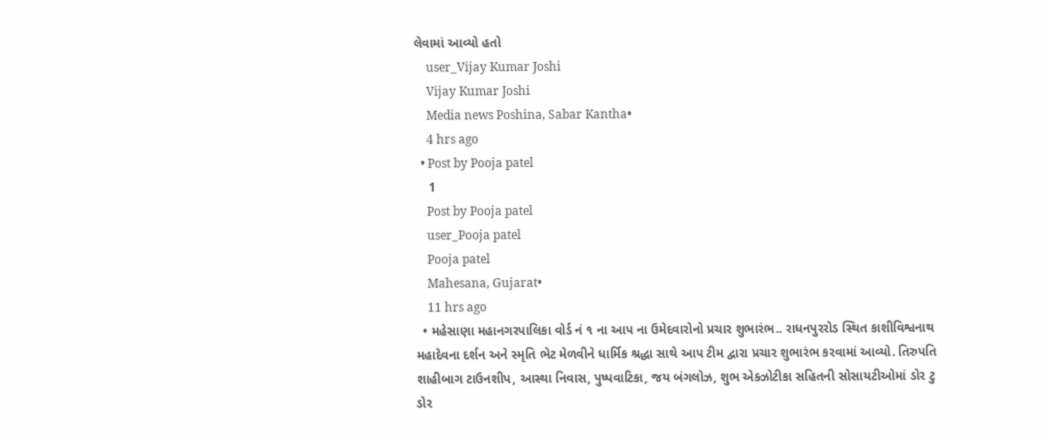લેવામાં આવ્યો હતો
    user_Vijay Kumar Joshi
    Vijay Kumar Joshi
    Media news Poshina, Sabar Kantha•
    4 hrs ago
  • Post by Pooja patel
    1
    Post by Pooja patel
    user_Pooja patel
    Pooja patel
    Mahesana, Gujarat•
    11 hrs ago
  • મહેસાણા મહાનગરપાલિકા વોર્ડ નં ૧ ના આપ ના ઉમેદવારોનો પ્રચાર શુભારંભ.. રાધનપુરરોડ સ્થિત કાશીવિશ્વનાથ મહાદેવના દર્શન અને સ્મૃતિ ભેટ મેળવીને ધાર્મિક શ્રદ્ધા સાથે આપ ટીમ દ્વારા પ્રચાર શુભારંભ કરવામાં આવ્યો. તિરુપતિ શાહીબાગ ટાઉનશીપ, આસ્થા નિવાસ, પુષ્પવાટિકા, જય બંગલોઝ, શુભ એક્ઝોટીકા સહિતની સોસાયટીઓમાં ડોર ટુ ડોર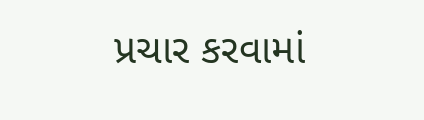પ્રચાર કરવામાં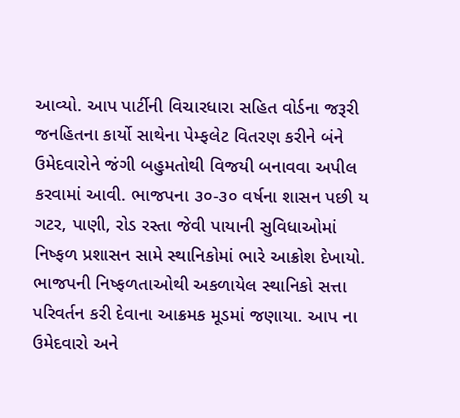આવ્યો. આપ પાર્ટીની વિચારધારા સહિત વોર્ડના જરૂરી જનહિતના કાર્યો સાથેના પેમ્ફલેટ વિતરણ કરીને બંને ઉમેદવારોને જંગી બહુમતોથી વિજયી બનાવવા અપીલ કરવામાં આવી. ભાજપના ૩૦-૩૦ વર્ષના શાસન પછી ય ગટર, પાણી, રોડ રસ્તા જેવી પાયાની સુવિધાઓમાં નિષ્ફળ પ્રશાસન સામે સ્થાનિકોમાં ભારે આક્રોશ દેખાયો. ભાજપની નિષ્ફળતાઓથી અકળાયેલ સ્થાનિકો સત્તા પરિવર્તન કરી દેવાના આક્રમક મૂડમાં જણાયા. આપ ના ઉમેદવારો અને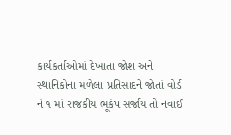કાર્યકર્તાઓમાં દેખાતા જોશ અને સ્થાનિકોના મળેલા પ્રતિસાદને જોતાં વોર્ડ નં ૧ માં રાજકીય ભૂકંપ સર્જાય તો નવાઈ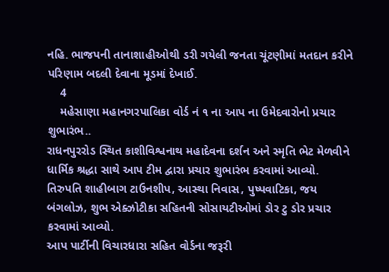નહિ. ભાજપની તાનાશાહીઓથી ડરી ગયેલી જનતા ચૂંટણીમાં મતદાન કરીને પરિણામ બદલી દેવાના મૂડમાં દેખાઈ.
    4
    મહેસાણા મહાનગરપાલિકા વોર્ડ નં ૧ ના આપ ના ઉમેદવારોનો પ્રચાર શુભારંભ..
રાધનપુરરોડ સ્થિત કાશીવિશ્વનાથ મહાદેવના દર્શન અને સ્મૃતિ ભેટ મેળવીને ધાર્મિક શ્રદ્ધા સાથે આપ ટીમ દ્વારા પ્રચાર શુભારંભ કરવામાં આવ્યો.
તિરુપતિ શાહીબાગ ટાઉનશીપ, આસ્થા નિવાસ, પુષ્પવાટિકા, જય બંગલોઝ, શુભ એક્ઝોટીકા સહિતની સોસાયટીઓમાં ડોર ટુ ડોર પ્રચાર કરવામાં આવ્યો.
આપ પાર્ટીની વિચારધારા સહિત વોર્ડના જરૂરી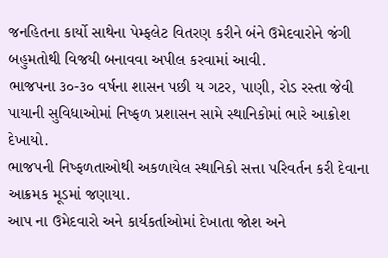જનહિતના કાર્યો સાથેના પેમ્ફલેટ વિતરણ કરીને બંને ઉમેદવારોને જંગી બહુમતોથી વિજયી બનાવવા અપીલ કરવામાં આવી.
ભાજપના ૩૦-૩૦ વર્ષના શાસન પછી ય ગટર, પાણી, રોડ રસ્તા જેવી પાયાની સુવિધાઓમાં નિષ્ફળ પ્રશાસન સામે સ્થાનિકોમાં ભારે આક્રોશ દેખાયો.
ભાજપની નિષ્ફળતાઓથી અકળાયેલ સ્થાનિકો સત્તા પરિવર્તન કરી દેવાના આક્રમક મૂડમાં જણાયા.
આપ ના ઉમેદવારો અને કાર્યકર્તાઓમાં દેખાતા જોશ અને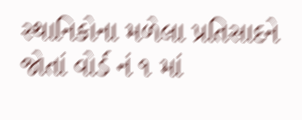સ્થાનિકોના મળેલા પ્રતિસાદને જોતાં વોર્ડ નં ૧ માં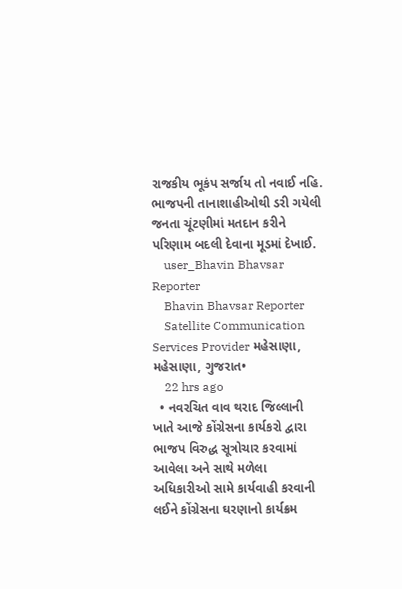રાજકીય ભૂકંપ સર્જાય તો નવાઈ નહિ.
ભાજપની તાનાશાહીઓથી ડરી ગયેલી જનતા ચૂંટણીમાં મતદાન કરીને પરિણામ બદલી દેવાના મૂડમાં દેખાઈ.
    user_Bhavin Bhavsar Reporter
    Bhavin Bhavsar Reporter
    Satellite Communication Services Provider મહેસાણા, મહેસાણા, ગુજરાત•
    22 hrs ago
  • નવરચિત વાવ થરાદ જિલ્લાની ખાતે આજે કોંગ્રેસના કાર્યકરો દ્વારા ભાજપ વિરુદ્ધ સૂત્રોચાર કરવામાં આવેલા અને સાથે મળેલા અધિકારીઓ સામે કાર્યવાહી કરવાની લઈને કોંગ્રેસના ઘરણાનો કાર્યક્રમ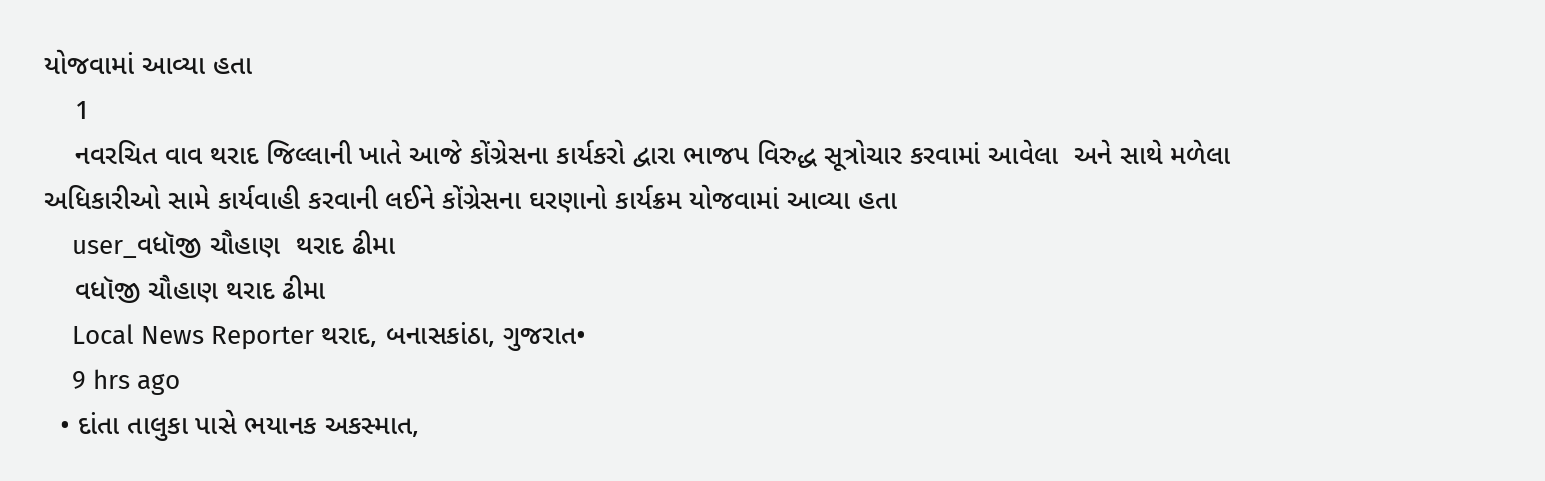યોજવામાં આવ્યા હતા
    1
    નવરચિત વાવ થરાદ જિલ્લાની ખાતે આજે કોંગ્રેસના કાર્યકરો દ્વારા ભાજપ વિરુદ્ધ સૂત્રોચાર કરવામાં આવેલા  અને સાથે મળેલા અધિકારીઓ સામે કાર્યવાહી કરવાની લઈને કોંગ્રેસના ઘરણાનો કાર્યક્રમ યોજવામાં આવ્યા હતા
    user_વધૉજી ચૌહાણ  થરાદ ઢીમા
    વધૉજી ચૌહાણ થરાદ ઢીમા
    Local News Reporter થરાદ, બનાસકાંઠા, ગુજરાત•
    9 hrs ago
  • દાંતા તાલુકા પાસે ભયાનક અકસ્માત,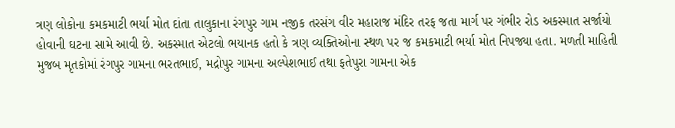ત્રણ લોકોના કમકમાટી ભર્યા મોત દાંતા તાલુકાના રંગપુર ગામ નજીક તરસંગ વીર મહારાજ મંદિર તરફ જતા માર્ગ પર ગંભીર રોડ અકસ્માત સર્જાયો હોવાની ઘટના સામે આવી છે. અકસ્માત એટલો ભયાનક હતો કે ત્રણ વ્યક્તિઓના સ્થળ પર જ કમકમાટી ભર્યા મોત નિપજ્યા હતા. મળતી માહિતી મુજબ મૃતકોમાં રંગપુર ગામના ભરતભાઈ, મદ્રોપુર ગામના અલ્પેશભાઈ તથા ફતેપુરા ગામના એક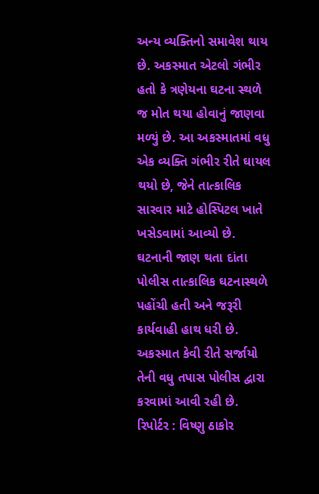અન્ય વ્યક્તિનો સમાવેશ થાય છે. અકસ્માત એટલો ગંભીર હતો કે ત્રણેયના ઘટના સ્થળે જ મોત થયા હોવાનું જાણવા મળ્યું છે. આ અકસ્માતમાં વધુ એક વ્યક્તિ ગંભીર રીતે ઘાયલ થયો છે, જેને તાત્કાલિક સારવાર માટે હોસ્પિટલ ખાતે ખસેડવામાં આવ્યો છે. ઘટનાની જાણ થતા દાંતા પોલીસ તાત્કાલિક ઘટનાસ્થળે પહોંચી હતી અને જરૂરી કાર્યવાહી હાથ ધરી છે. અકસ્માત કેવી રીતે સર્જાયો તેની વધુ તપાસ પોલીસ દ્વારા કરવામાં આવી રહી છે. રિપોર્ટર : વિષ્ણુ ઠાકોર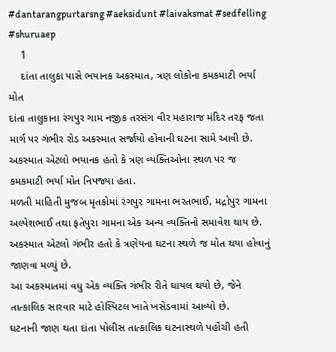#dantarangpurtarsng #aeksidunt #laivaksmat #sedfelling #shuruaep
    1
    દાંતા તાલુકા પાસે ભયાનક અકસ્માત, ત્રણ લોકોના કમકમાટી ભર્યા મોત
દાંતા તાલુકાના રંગપુર ગામ નજીક તરસંગ વીર મહારાજ મંદિર તરફ જતા માર્ગ પર ગંભીર રોડ અકસ્માત સર્જાયો હોવાની ઘટના સામે આવી છે. અકસ્માત એટલો ભયાનક હતો કે ત્રણ વ્યક્તિઓના સ્થળ પર જ કમકમાટી ભર્યા મોત નિપજ્યા હતા.
મળતી માહિતી મુજબ મૃતકોમાં રંગપુર ગામના ભરતભાઈ, મદ્રોપુર ગામના અલ્પેશભાઈ તથા ફતેપુરા ગામના એક અન્ય વ્યક્તિનો સમાવેશ થાય છે. અકસ્માત એટલો ગંભીર હતો કે ત્રણેયના ઘટના સ્થળે જ મોત થયા હોવાનું જાણવા મળ્યું છે.
આ અકસ્માતમાં વધુ એક વ્યક્તિ ગંભીર રીતે ઘાયલ થયો છે, જેને તાત્કાલિક સારવાર માટે હોસ્પિટલ ખાતે ખસેડવામાં આવ્યો છે.
ઘટનાની જાણ થતા દાંતા પોલીસ તાત્કાલિક ઘટનાસ્થળે પહોંચી હતી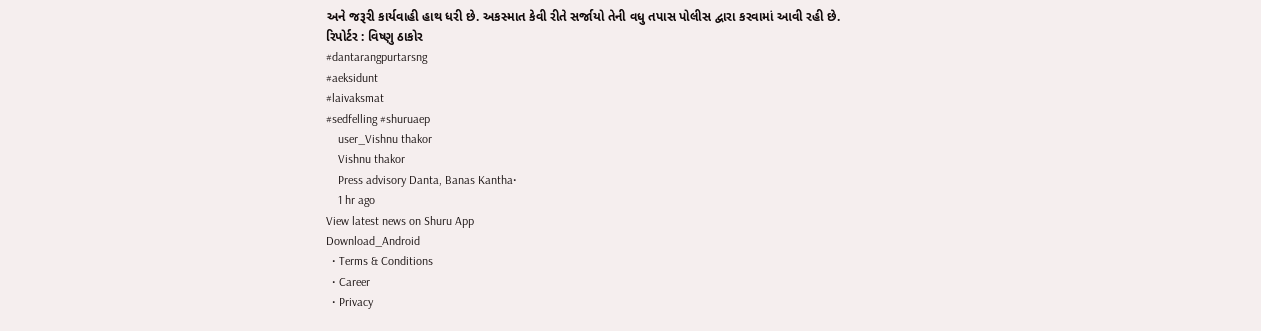અને જરૂરી કાર્યવાહી હાથ ધરી છે. અકસ્માત કેવી રીતે સર્જાયો તેની વધુ તપાસ પોલીસ દ્વારા કરવામાં આવી રહી છે.
રિપોર્ટર : વિષ્ણુ ઠાકોર
#dantarangpurtarsng
#aeksidunt
#laivaksmat
#sedfelling #shuruaep
    user_Vishnu thakor
    Vishnu thakor
    Press advisory Danta, Banas Kantha•
    1 hr ago
View latest news on Shuru App
Download_Android
  • Terms & Conditions
  • Career
  • Privacy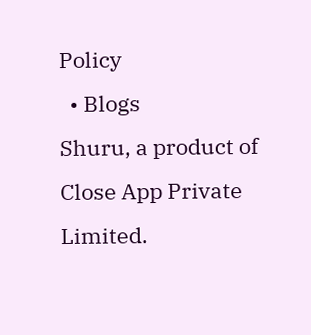Policy
  • Blogs
Shuru, a product of Close App Private Limited.